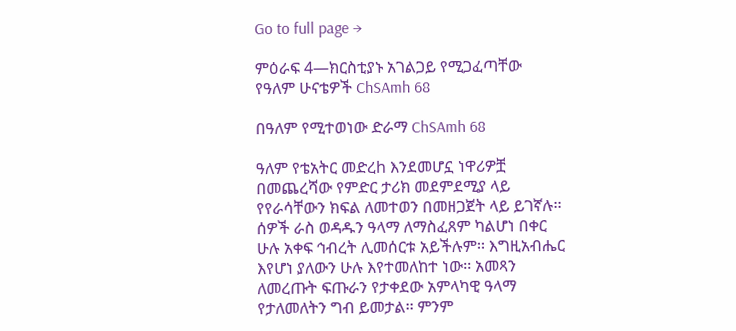Go to full page →

ምዕራፍ 4—ክርስቲያኑ አገልጋይ የሚጋፈጣቸው የዓለም ሁናቴዎች ChSAmh 68

በዓለም የሚተወነው ድራማ ChSAmh 68

ዓለም የቴአትር መድረh እንደመሆኗ ነዋሪዎቿ በመጨረሻው የምድር ታሪክ መደምደሚያ ላይ የየራሳቸውን ክፍል ለመተወን በመዘጋጀት ላይ ይገኛሉ፡፡ ሰዎች ራስ ወዳዱን ዓላማ ለማስፈጸም ካልሆነ በቀር ሁሉ አቀፍ ኅብረት ሊመሰርቱ አይችሉም፡፡ እግዚአብሔር እየሆነ ያለውን ሁሉ እየተመለከተ ነው፡፡ አመጻን ለመረጡት ፍጡራን የታቀደው አምላካዊ ዓላማ የታለመለትን ግብ ይመታል፡፡ ምንም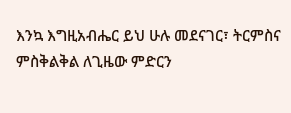እንኳ እግዚአብሔር ይህ ሁሉ መደናገር፣ ትርምስና ምስቅልቅል ለጊዜው ምድርን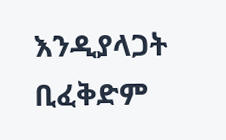እንዲያላጋት ቢፈቅድም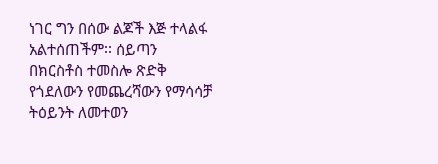ነገር ግን በሰው ልጆች እጅ ተላልፋ አልተሰጠችም፡፡ ሰይጣን በክርስቶስ ተመስሎ ጽድቅ የጎደለውን የመጨረሻውን የማሳሳቻ ትዕይንት ለመተወን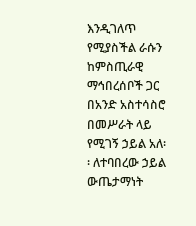እንዲገለጥ የሚያስችል ራሱን ከምስጢራዊ ማኅበረሰቦች ጋር በአንድ አስተሳስሮ በመሥራት ላይ የሚገኝ ኃይል አለ፡፡ ለተባበረው ኃይል ውጤታማነት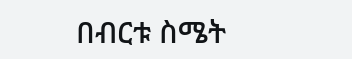በብርቱ ስሜት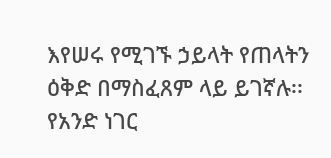እየሠሩ የሚገኙ ኃይላት የጠላትን ዕቅድ በማስፈጸም ላይ ይገኛሉ፡፡ የአንድ ነገር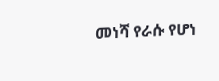መነሻ የራሱ የሆነ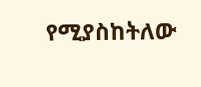የሚያስከትለው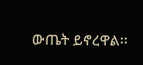ውጤት ይኖረዋል፡፡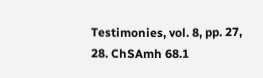Testimonies, vol. 8, pp. 27, 28. ChSAmh 68.1